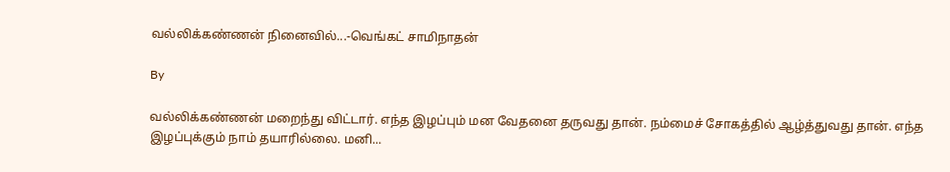வல்லிக்கண்ணன் நினைவில்...-வெங்கட் சாமிநாதன்

By

வல்லிக்கண்ணன் மறைந்து விட்டார். எந்த இழப்பும் மன வேதனை தருவது தான். நம்மைச் சோகத்தில் ஆழ்த்துவது தான். எந்த இழப்புக்கும் நாம் தயாரில்லை. மனி...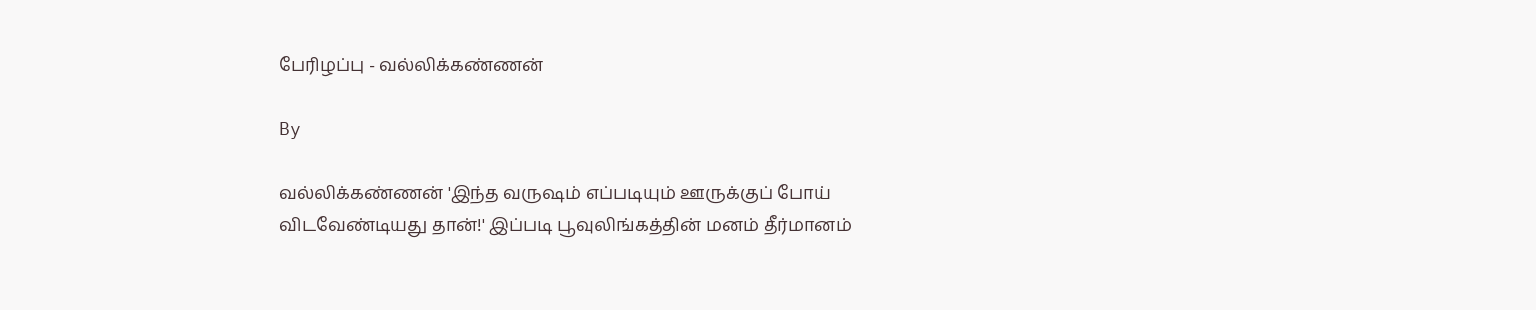பேரிழப்பு - வல்லிக்கண்ணன்

By

வல்லிக்கண்ணன் 'இந்த வருஷம் எப்படியும் ஊருக்குப் போய் விடவேண்டியது தான்!' இப்படி பூவுலிங்கத்தின் மனம் தீர்மானம்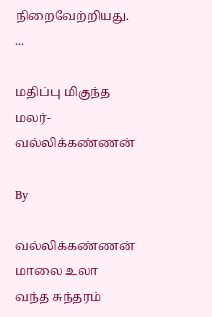நிறைவேற்றியது. ...

மதிப்பு மிகுந்த மலர்-வல்லிக்கண்ணன்

By

வல்லிக்கண்ணன் மாலை உலா வந்த சுந்தரம்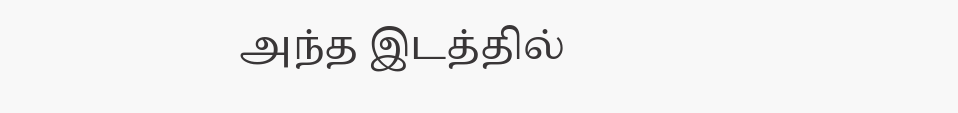அந்த இடத்தில்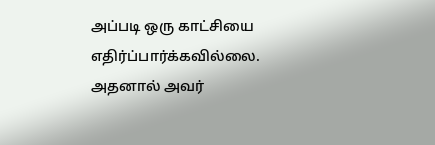அப்படி ஒரு காட்சியை எதிர்ப்பார்க்கவில்லை. அதனால் அவர்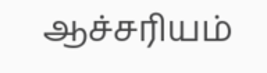ஆச்சரியம்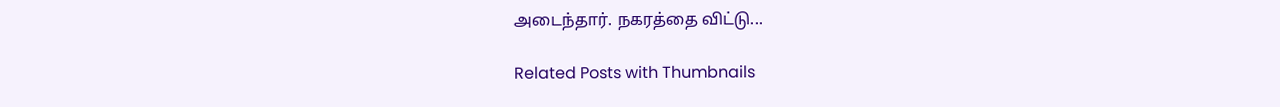அடைந்தார். நகரத்தை விட்டு...

Related Posts with Thumbnails